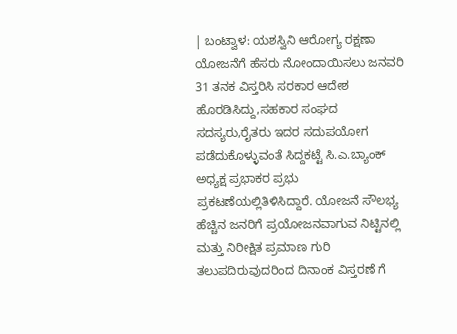| ಬಂಟ್ವಾಳ: ಯಶಸ್ವಿನಿ ಆರೋಗ್ಯ ರಕ್ಷಣಾ ಯೋಜನೆಗೆ ಹೆಸರು ನೋಂದಾಯಿಸಲು ಜನವರಿ 31 ತನಕ ವಿಸ್ತರಿಸಿ ಸರಕಾರ ಆದೇಶ ಹೊರಡಿಸಿದ್ದು,ಸಹಕಾರ ಸಂಘದ ಸದಸ್ಯರು,ರೈತರು ಇದರ ಸದುಪಯೋಗ ಪಡೆದುಕೊಳ್ಳುವಂತೆ ಸಿದ್ದಕಟ್ಟೆ ಸಿ.ಎ.ಬ್ಯಾಂಕ್ ಅಧ್ಯಕ್ಷ ಪ್ರಭಾಕರ ಪ್ರಭು ಪ್ರಕಟಣೆಯಲ್ಲಿತಿಳಿಸಿದ್ದಾರೆ. ಯೋಜನೆ ಸೌಲಭ್ಯ ಹೆಚ್ಚಿನ ಜನರಿಗೆ ಪ್ರಯೋಜನವಾಗುವ ನಿಟ್ಟಿನಲ್ಲಿ ಮತ್ತು ನಿರೀಕ್ಷಿತ ಪ್ರಮಾಣ ಗುರಿ ತಲುಪದಿರುವುದರಿಂದ ದಿನಾಂಕ ವಿಸ್ತರಣೆ ಗೆ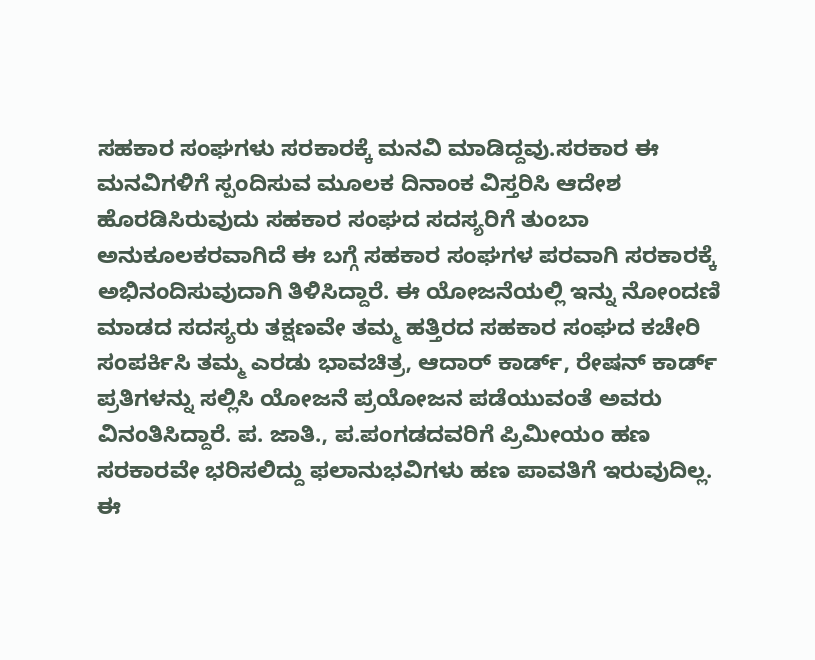ಸಹಕಾರ ಸಂಘಗಳು ಸರಕಾರಕ್ಕೆ ಮನವಿ ಮಾಡಿದ್ದವು.ಸರಕಾರ ಈ ಮನವಿಗಳಿಗೆ ಸ್ಪಂದಿಸುವ ಮೂಲಕ ದಿನಾಂಕ ವಿಸ್ತರಿಸಿ ಆದೇಶ ಹೊರಡಿಸಿರುವುದು ಸಹಕಾರ ಸಂಘದ ಸದಸ್ಯರಿಗೆ ತುಂಬಾ ಅನುಕೂಲಕರವಾಗಿದೆ ಈ ಬಗ್ಗೆ ಸಹಕಾರ ಸಂಘಗಳ ಪರವಾಗಿ ಸರಕಾರಕ್ಕೆ ಅಭಿನಂದಿಸುವುದಾಗಿ ತಿಳಿಸಿದ್ದಾರೆ. ಈ ಯೋಜನೆಯಲ್ಲಿ ಇನ್ನು ನೋಂದಣಿ ಮಾಡದ ಸದಸ್ಯರು ತಕ್ಷಣವೇ ತಮ್ಮ ಹತ್ತಿರದ ಸಹಕಾರ ಸಂಘದ ಕಚೇರಿ ಸಂಪರ್ಕಿಸಿ ತಮ್ಮ ಎರಡು ಭಾವಚಿತ್ರ, ಆದಾರ್ ಕಾರ್ಡ್, ರೇಷನ್ ಕಾರ್ಡ್ ಪ್ರತಿಗಳನ್ನು ಸಲ್ಲಿಸಿ ಯೋಜನೆ ಪ್ರಯೋಜನ ಪಡೆಯುವಂತೆ ಅವರು ವಿನಂತಿಸಿದ್ದಾರೆ. ಪ. ಜಾತಿ., ಪ.ಪಂಗಡದವರಿಗೆ ಪ್ರಿಮೀಯಂ ಹಣ ಸರಕಾರವೇ ಭರಿಸಲಿದ್ದು ಫಲಾನುಭವಿಗಳು ಹಣ ಪಾವತಿಗೆ ಇರುವುದಿಲ್ಲ. ಈ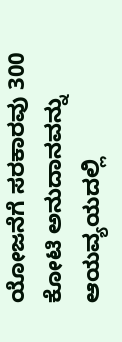ಯೋಜನೆಗೆ ಸರಕಾರವು 300 ಕೋಟಿ ಅನುದಾನವನ್ನು ಆಯವ್ಯಯದಲ್ಲಿ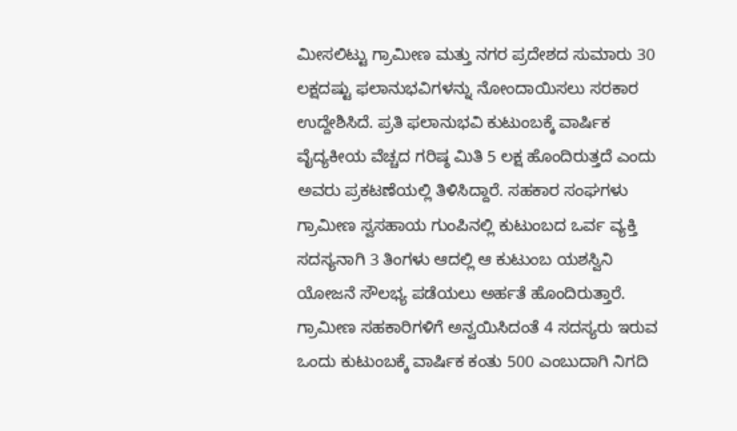ಮೀಸಲಿಟ್ಟು ಗ್ರಾಮೀಣ ಮತ್ತು ನಗರ ಪ್ರದೇಶದ ಸುಮಾರು 30 ಲಕ್ಷದಷ್ಟು ಫಲಾನುಭವಿಗಳನ್ನು ನೋಂದಾಯಿಸಲು ಸರಕಾರ ಉದ್ದೇಶಿಸಿದೆ. ಪ್ರತಿ ಫಲಾನುಭವಿ ಕುಟುಂಬಕ್ಕೆ ವಾರ್ಷಿಕ ವೈದ್ಯಕೀಯ ವೆಚ್ಚದ ಗರಿಷ್ಠ ಮಿತಿ 5 ಲಕ್ಷ ಹೊಂದಿರುತ್ತದೆ ಎಂದು ಅವರು ಪ್ರಕಟಣೆಯಲ್ಲಿ ತಿಳಿಸಿದ್ದಾರೆ. ಸಹಕಾರ ಸಂಘಗಳು ಗ್ರಾಮೀಣ ಸ್ವಸಹಾಯ ಗುಂಪಿನಲ್ಲಿ ಕುಟುಂಬದ ಒರ್ವ ವ್ಯಕ್ತಿ ಸದಸ್ಯನಾಗಿ 3 ತಿಂಗಳು ಆದಲ್ಲಿ ಆ ಕುಟುಂಬ ಯಶಸ್ವಿನಿ ಯೋಜನೆ ಸೌಲಭ್ಯ ಪಡೆಯಲು ಅರ್ಹತೆ ಹೊಂದಿರುತ್ತಾರೆ. ಗ್ರಾಮೀಣ ಸಹಕಾರಿಗಳಿಗೆ ಅನ್ವಯಿಸಿದಂತೆ 4 ಸದಸ್ಯರು ಇರುವ ಒಂದು ಕುಟುಂಬಕ್ಕೆ ವಾರ್ಷಿಕ ಕಂತು 500 ಎಂಬುದಾಗಿ ನಿಗದಿ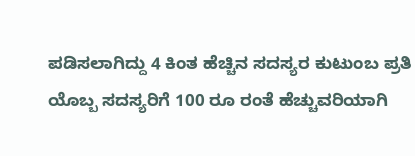ಪಡಿಸಲಾಗಿದ್ದು 4 ಕಿಂತ ಹೆಚ್ಚಿನ ಸದಸ್ಯರ ಕುಟುಂಬ ಪ್ರತಿ ಯೊಬ್ಬ ಸದಸ್ಯರಿಗೆ 100 ರೂ ರಂತೆ ಹೆಚ್ಚುವರಿಯಾಗಿ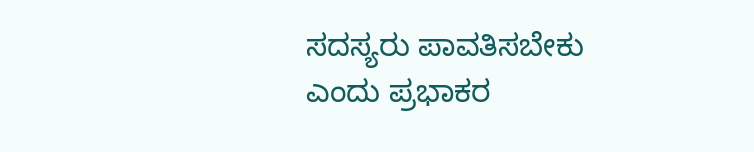ಸದಸ್ಯರು ಪಾವತಿಸಬೇಕು ಎಂದು ಪ್ರಭಾಕರ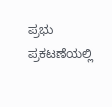ಪ್ರಭು ಪ್ರಕಟಣೆಯಲ್ಲಿ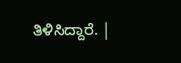ತಿಳಿಸಿದ್ದಾರೆ. |